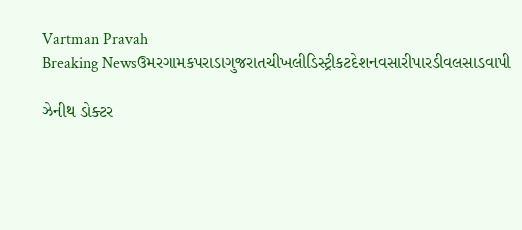Vartman Pravah
Breaking Newsઉમરગામકપરાડાગુજરાતચીખલીડિસ્ટ્રીકટદેશનવસારીપારડીવલસાડવાપી

ઝેનીથ ડોક્‍ટર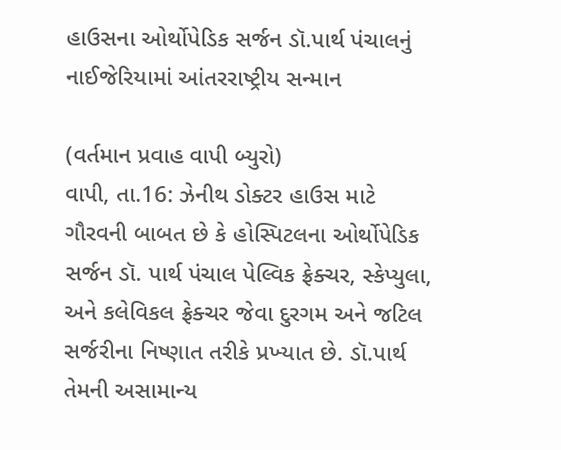હાઉસના ઓર્થોપેડિક સર્જન ડૉ.પાર્થ પંચાલનું નાઈજેરિયામાં આંતરરાષ્‍ટ્રીય સન્‍માન

(વર્તમાન પ્રવાહ વાપી બ્‍યુરો)
વાપી, તા.16: ઝેનીથ ડોક્‍ટર હાઉસ માટે ગૌરવની બાબત છે કે હોસ્‍પિટલના ઓર્થોપેડિક સર્જન ડૉ. પાર્થ પંચાલ પેલ્‍વિક ફ્રેક્‍ચર, સ્‍કેપ્‍યુલા, અને કલેવિકલ ફ્રેક્‍ચર જેવા દુરગમ અને જટિલ સર્જરીના નિષ્‍ણાત તરીકે પ્રખ્‍યાત છે. ડૉ.પાર્થ તેમની અસામાન્‍ય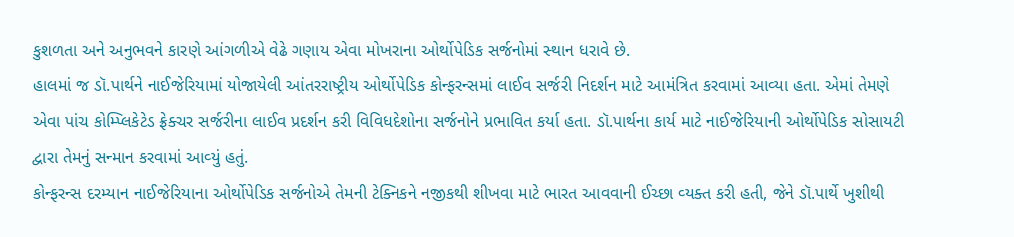કુશળતા અને અનુભવને કારણે આંગળીએ વેઢે ગણાય એવા મોખરાના ઓર્થોપેડિક સર્જનોમાં સ્‍થાન ધરાવે છે.
હાલમાં જ ડૉ.પાર્થને નાઈજેરિયામાં યોજાયેલી આંતરરાષ્‍ટ્રીય ઓર્થોપેડિક કોન્‍ફરન્‍સમાં લાઈવ સર્જરી નિદર્શન માટે આમંત્રિત કરવામાં આવ્‍યા હતા. એમાં તેમણે એવા પાંચ કોમ્‍પ્‍લિકેટેડ ફ્રેક્‍ચર સર્જરીના લાઈવ પ્રદર્શન કરી વિવિધદેશોના સર્જનોને પ્રભાવિત કર્યા હતા. ડૉ.પાર્થના કાર્ય માટે નાઈજેરિયાની ઓર્થોપેડિક સોસાયટી દ્વારા તેમનું સન્‍માન કરવામાં આવ્‍યું હતું.
કોન્‍ફરન્‍સ દરમ્‍યાન નાઈજેરિયાના ઓર્થોપેડિક સર્જનોએ તેમની ટેક્‍નિકને નજીકથી શીખવા માટે ભારત આવવાની ઈચ્‍છા વ્‍યક્‍ત કરી હતી, જેને ડૉ.પાર્થે ખુશીથી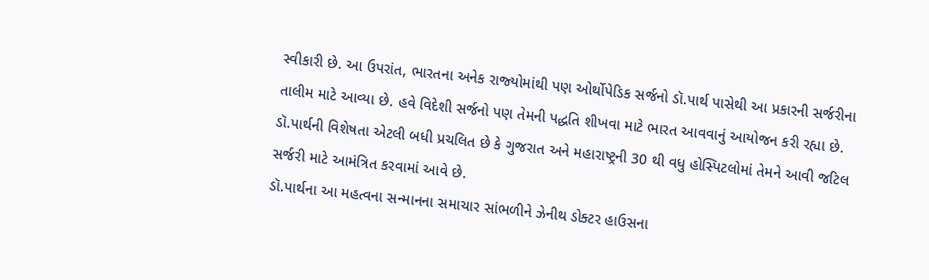સ્‍વીકારી છે. આ ઉપરાંત, ભારતના અનેક રાજ્‍યોમાંથી પણ ઓર્થોપેડિક સર્જનો ડૉ.પાર્થ પાસેથી આ પ્રકારની સર્જરીના તાલીમ માટે આવ્‍યા છે. હવે વિદેશી સર્જનો પણ તેમની પદ્ધતિ શીખવા માટે ભારત આવવાનું આયોજન કરી રહ્યા છે.
ડૉ.પાર્થની વિશેષતા એટલી બધી પ્રચલિત છે કે ગુજરાત અને મહારાષ્‍ટ્રની 30 થી વધુ હોસ્‍પિટલોમાં તેમને આવી જટિલ સર્જરી માટે આમંત્રિત કરવામાં આવે છે.
ડૉ.પાર્થના આ મહત્‍વના સન્‍માનના સમાચાર સાંભળીને ઝેનીથ ડોક્‍ટર હાઉસના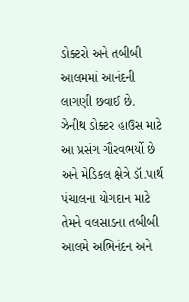ડોક્‍ટરો અને તબીબી આલમમાં આનંદની લાગણી છવાઈ છે.
ઝેનીથ ડોક્‍ટર હાઉસ માટે આ પ્રસંગ ગૌરવભર્યો છે અને મેડિકલ ક્ષેત્રે ડૉ.પાર્થ પંચાલના યોગદાન માટે તેમને વલસાડના તબીબી આલમે અભિનંદન અને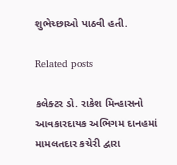શુભેચ્‍છાઓ પાઠવી હતી.

Related posts

કલેક્‍ટર ડો. રાકેશ મિન્‍હાસનો આવકારદાયક અભિગમ દાનહમાં મામલતદાર કચેરી દ્વારા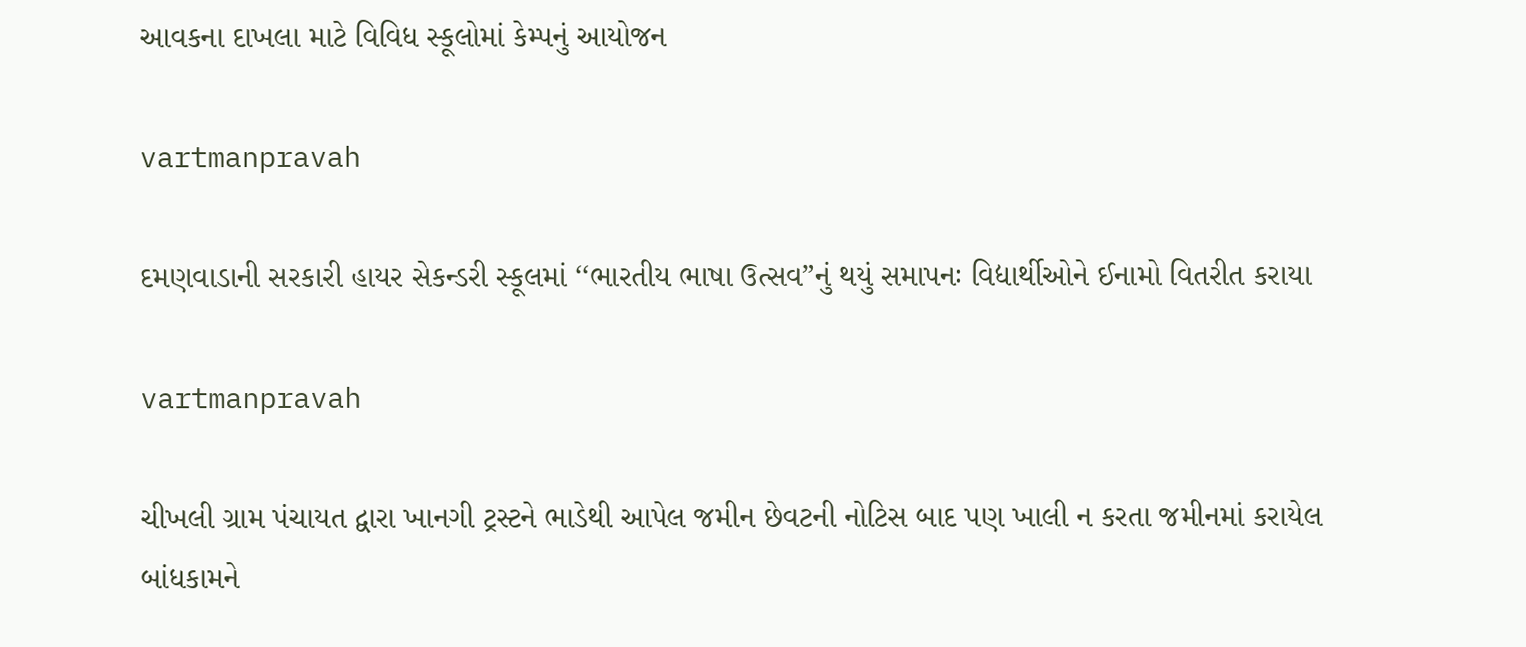આવકના દાખલા માટે વિવિધ સ્‍કૂલોમાં કેમ્‍પનું આયોજન

vartmanpravah

દમણવાડાની સરકારી હાયર સેકન્‍ડરી સ્‍કૂલમાં ‘‘ભારતીય ભાષા ઉત્‍સવ”નું થયું સમાપનઃ વિદ્યાર્થીઓને ઈનામો વિતરીત કરાયા

vartmanpravah

ચીખલી ગ્રામ પંચાયત દ્વારા ખાનગી ટ્રસ્ટને ભાડેથી આપેલ જમીન છેવટની નોટિસ બાદ પણ ખાલી ન કરતા જમીનમાં કરાયેલ બાંધકામને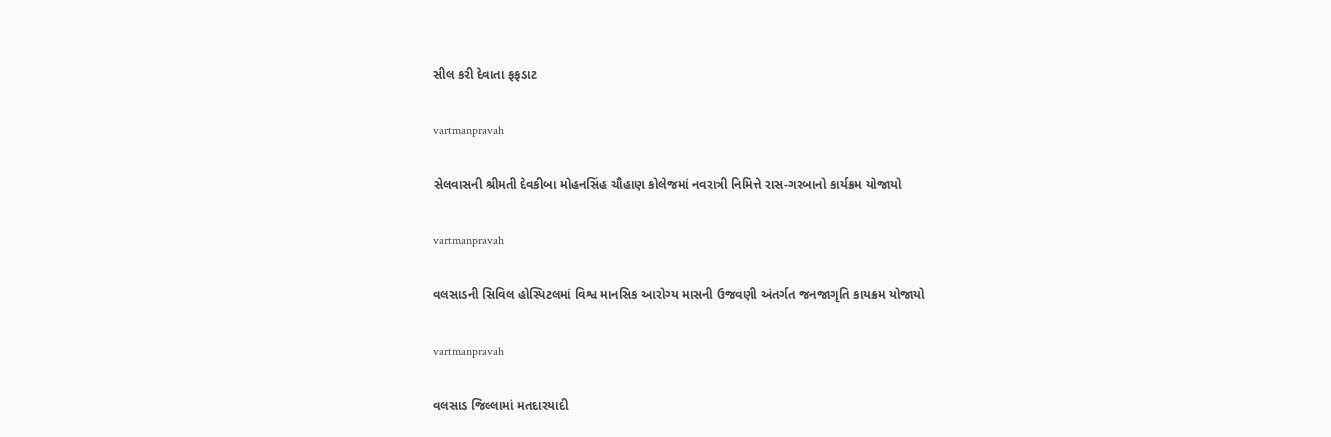સીલ કરી દેવાતા ફફડાટ

vartmanpravah

સેલવાસની શ્રીમતી દેવકીબા મોહનસિંહ ચૌહાણ કોલેજમાં નવરાત્રી નિમિત્તે રાસ-ગરબાનો કાર્યક્રમ યોજાયો

vartmanpravah

વલસાડની સિવિલ હોસ્‍પિટલમાં વિશ્વ માનસિક આરોગ્‍ય માસની ઉજવણી અંતર્ગત જનજાગૃતિ કાયક્રમ યોજાયો

vartmanpravah

વલસાડ જિલ્લામાં મતદારયાદી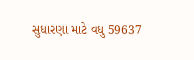સુધારણા માટે વધુ 59637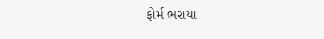ફોર્મ ભરાયા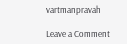vartmanpravah

Leave a Comment